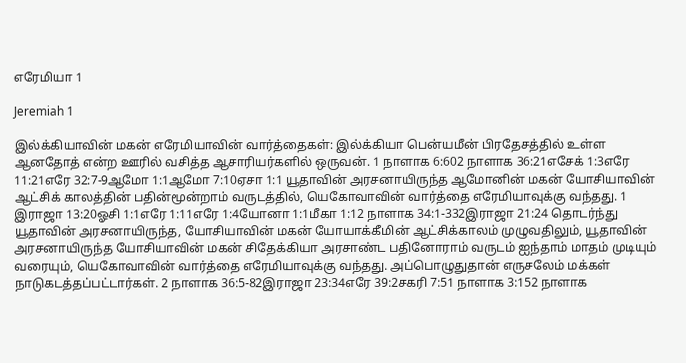எரேமியா 1

Jeremiah 1

இல்க்கியாவின் மகன் எரேமியாவின் வார்த்தைகள்: இல்க்கியா பென்யமீன் பிரதேசத்தில் உள்ள ஆனதோத் என்ற ஊரில் வசித்த ஆசாரியர்களில் ஒருவன். 1 நாளாக 6:602 நாளாக 36:21எசேக் 1:3எரே 11:21எரே 32:7-9ஆமோ 1:1ஆமோ 7:10ஏசா 1:1 யூதாவின் அரசனாயிருந்த ஆமோனின் மகன் யோசியாவின் ஆட்சிக் காலத்தின் பதின்மூன்றாம் வருடத்தில், யெகோவாவின் வார்த்தை எரேமியாவுக்கு வந்தது. 1 இராஜா 13:20ஓசி 1:1எரே 1:11எரே 1:4யோனா 1:1மீகா 1:12 நாளாக 34:1-332இராஜா 21:24 தொடர்ந்து யூதாவின் அரசனாயிருந்த, யோசியாவின் மகன் யோயாக்கீமின் ஆட்சிக்காலம் முழுவதிலும், யூதாவின் அரசனாயிருந்த யோசியாவின் மகன் சிதேக்கியா அரசாண்ட பதினோராம் வருடம் ஐந்தாம் மாதம் முடியும் வரையும், யெகோவாவின் வார்த்தை எரேமியாவுக்கு வந்தது. அப்பொழுதுதான் எருசலேம் மக்கள் நாடுகடத்தப்பட்டார்கள். 2 நாளாக 36:5-82இராஜா 23:34எரே 39:2சகரி 7:51 நாளாக 3:152 நாளாக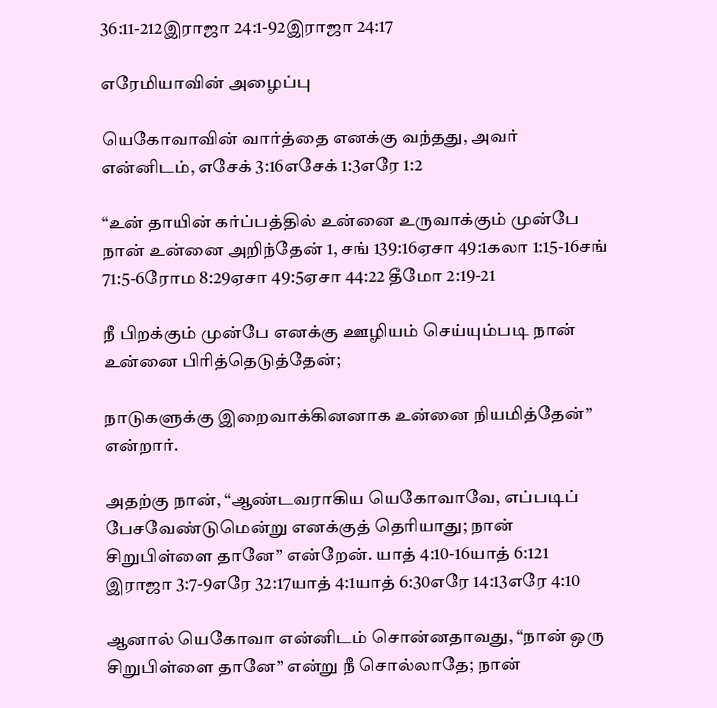36:11-212இராஜா 24:1-92இராஜா 24:17

எரேமியாவின் அழைப்பு

யெகோவாவின் வார்த்தை எனக்கு வந்தது, அவர் என்னிடம், எசேக் 3:16எசேக் 1:3எரே 1:2

“உன் தாயின் கர்ப்பத்தில் உன்னை உருவாக்கும் முன்பே நான் உன்னை அறிந்தேன் 1, சங் 139:16ஏசா 49:1கலா 1:15-16சங் 71:5-6ரோம 8:29ஏசா 49:5ஏசா 44:22 தீமோ 2:19-21

நீ பிறக்கும் முன்பே எனக்கு ஊழியம் செய்யும்படி நான் உன்னை பிரித்தெடுத்தேன்;

நாடுகளுக்கு இறைவாக்கினனாக உன்னை நியமித்தேன்” என்றார்.

அதற்கு நான், “ஆண்டவராகிய யெகோவாவே, எப்படிப் பேசவேண்டுமென்று எனக்குத் தெரியாது; நான் சிறுபிள்ளை தானே” என்றேன். யாத் 4:10-16யாத் 6:121 இராஜா 3:7-9எரே 32:17யாத் 4:1யாத் 6:30எரே 14:13எரே 4:10

ஆனால் யெகோவா என்னிடம் சொன்னதாவது, “நான் ஒரு சிறுபிள்ளை தானே” என்று நீ சொல்லாதே; நான்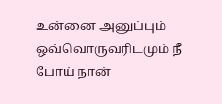உன்னை அனுப்பும் ஒவ்வொருவரிடமும் நீ போய் நான்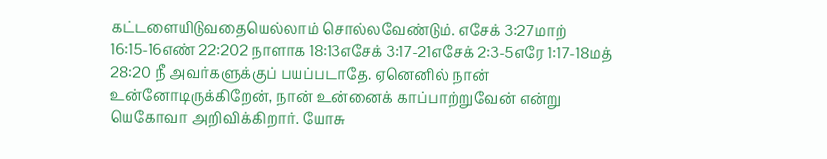கட்டளையிடுவதையெல்லாம் சொல்லவேண்டும். எசேக் 3:27மாற் 16:15-16எண் 22:202 நாளாக 18:13எசேக் 3:17-21எசேக் 2:3-5எரே 1:17-18மத் 28:20 நீ அவர்களுக்குப் பயப்படாதே. ஏனெனில் நான் உன்னோடிருக்கிறேன், நான் உன்னைக் காப்பாற்றுவேன் என்று யெகோவா அறிவிக்கிறார். யோசு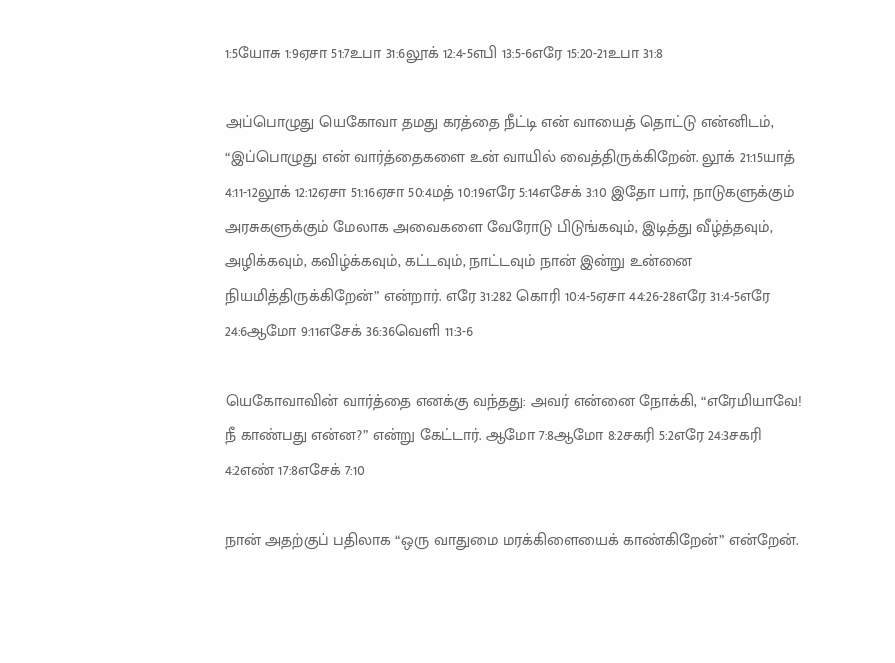1:5யோசு 1:9ஏசா 51:7உபா 31:6லூக் 12:4-5எபி 13:5-6எரே 15:20-21உபா 31:8

அப்பொழுது யெகோவா தமது கரத்தை நீட்டி என் வாயைத் தொட்டு என்னிடம், “இப்பொழுது என் வார்த்தைகளை உன் வாயில் வைத்திருக்கிறேன். லூக் 21:15யாத் 4:11-12லூக் 12:12ஏசா 51:16ஏசா 50:4மத் 10:19எரே 5:14எசேக் 3:10 இதோ பார், நாடுகளுக்கும் அரசுகளுக்கும் மேலாக அவைகளை வேரோடு பிடுங்கவும், இடித்து வீழ்த்தவும், அழிக்கவும், கவிழ்க்கவும், கட்டவும், நாட்டவும் நான் இன்று உன்னை நியமித்திருக்கிறேன்” என்றார். எரே 31:282 கொரி 10:4-5ஏசா 44:26-28எரே 31:4-5எரே 24:6ஆமோ 9:11எசேக் 36:36வெளி 11:3-6

யெகோவாவின் வார்த்தை எனக்கு வந்தது: அவர் என்னை நோக்கி, “எரேமியாவே! நீ காண்பது என்ன?” என்று கேட்டார். ஆமோ 7:8ஆமோ 8:2சகரி 5:2எரே 24:3சகரி 4:2எண் 17:8எசேக் 7:10

நான் அதற்குப் பதிலாக “ஒரு வாதுமை மரக்கிளையைக் காண்கிறேன்” என்றேன்.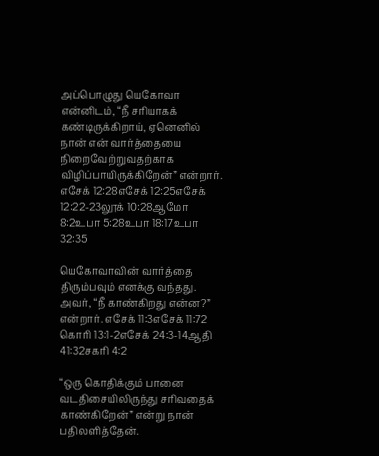அப்பொழுது யெகோவா என்னிடம், “நீ சரியாகக் கண்டிருக்கிறாய், ஏனெனில் நான் என் வார்த்தையை நிறைவேற்றுவதற்காக விழிப்பாயிருக்கிறேன்” என்றார். எசேக் 12:28எசேக் 12:25எசேக் 12:22-23லூக் 10:28ஆமோ 8:2உபா 5:28உபா 18:17உபா 32:35

யெகோவாவின் வார்த்தை திரும்பவும் எனக்கு வந்தது. அவர், “நீ காண்கிறது என்ன?” என்றார். எசேக் 11:3எசேக் 11:72 கொரி 13:1-2எசேக் 24:3-14ஆதி 41:32சகரி 4:2

“ஒரு கொதிக்கும் பானை வடதிசையிலிருந்து சரிவதைக் காண்கிறேன்” என்று நான் பதிலளித்தேன்.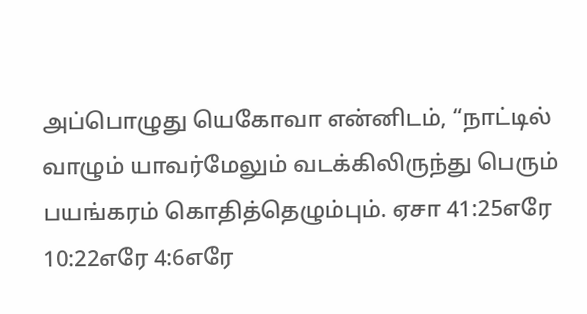அப்பொழுது யெகோவா என்னிடம், “நாட்டில் வாழும் யாவர்மேலும் வடக்கிலிருந்து பெரும் பயங்கரம் கொதித்தெழும்பும். ஏசா 41:25எரே 10:22எரே 4:6எரே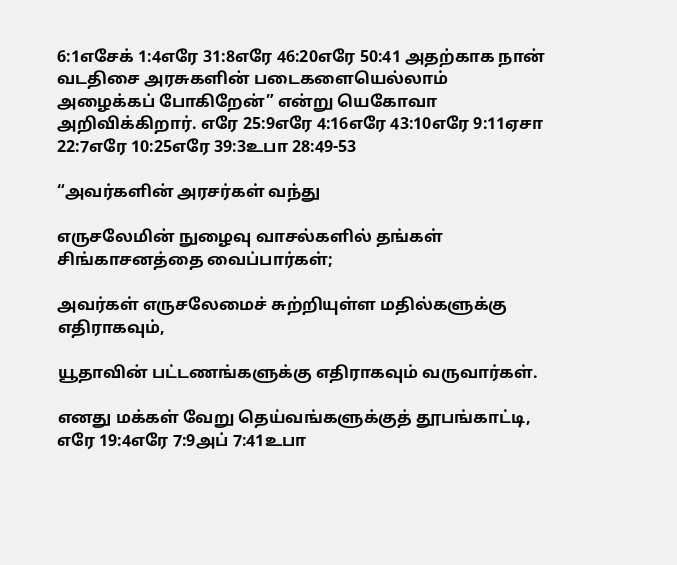6:1எசேக் 1:4எரே 31:8எரே 46:20எரே 50:41 அதற்காக நான் வடதிசை அரசுகளின் படைகளையெல்லாம் அழைக்கப் போகிறேன்” என்று யெகோவா அறிவிக்கிறார். எரே 25:9எரே 4:16எரே 43:10எரே 9:11ஏசா 22:7எரே 10:25எரே 39:3உபா 28:49-53

“அவர்களின் அரசர்கள் வந்து

எருசலேமின் நுழைவு வாசல்களில் தங்கள் சிங்காசனத்தை வைப்பார்கள்;

அவர்கள் எருசலேமைச் சுற்றியுள்ள மதில்களுக்கு எதிராகவும்,

யூதாவின் பட்டணங்களுக்கு எதிராகவும் வருவார்கள்.

எனது மக்கள் வேறு தெய்வங்களுக்குத் தூபங்காட்டி, எரே 19:4எரே 7:9அப் 7:41உபா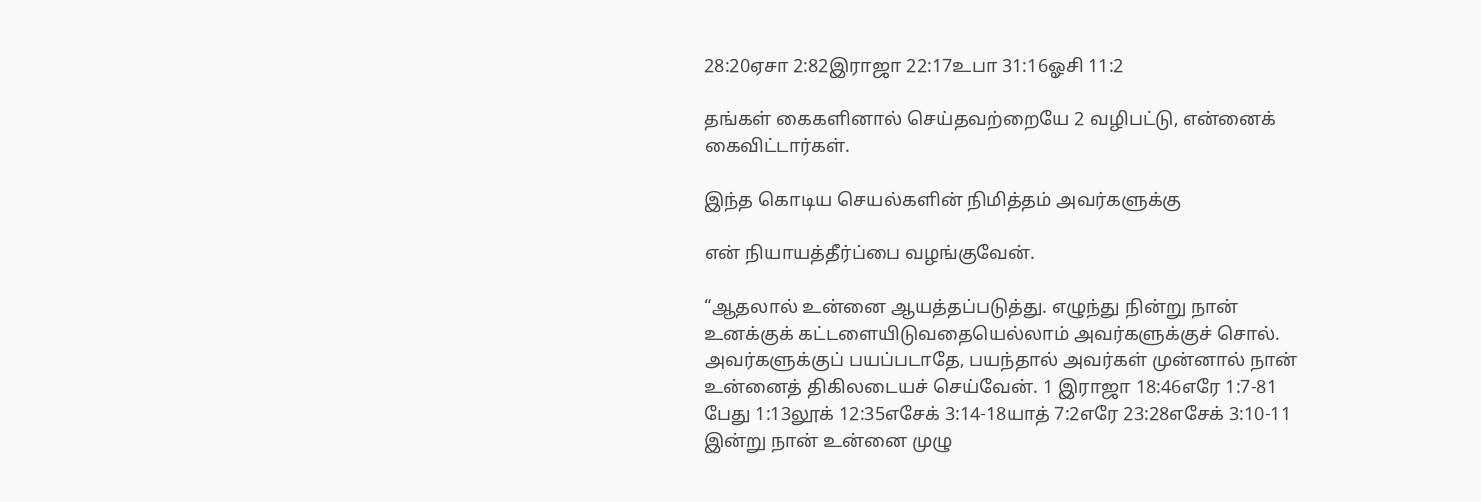28:20ஏசா 2:82இராஜா 22:17உபா 31:16ஓசி 11:2

தங்கள் கைகளினால் செய்தவற்றையே 2 வழிபட்டு, என்னைக் கைவிட்டார்கள்.

இந்த கொடிய செயல்களின் நிமித்தம் அவர்களுக்கு

என் நியாயத்தீர்ப்பை வழங்குவேன்.

“ஆதலால் உன்னை ஆயத்தப்படுத்து. எழுந்து நின்று நான் உனக்குக் கட்டளையிடுவதையெல்லாம் அவர்களுக்குச் சொல். அவர்களுக்குப் பயப்படாதே, பயந்தால் அவர்கள் முன்னால் நான் உன்னைத் திகிலடையச் செய்வேன். 1 இராஜா 18:46எரே 1:7-81 பேது 1:13லூக் 12:35எசேக் 3:14-18யாத் 7:2எரே 23:28எசேக் 3:10-11 இன்று நான் உன்னை முழு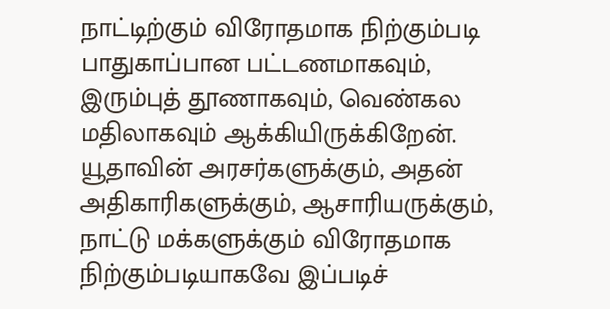நாட்டிற்கும் விரோதமாக நிற்கும்படி பாதுகாப்பான பட்டணமாகவும், இரும்புத் தூணாகவும், வெண்கல மதிலாகவும் ஆக்கியிருக்கிறேன். யூதாவின் அரசர்களுக்கும், அதன் அதிகாரிகளுக்கும், ஆசாரியருக்கும், நாட்டு மக்களுக்கும் விரோதமாக நிற்கும்படியாகவே இப்படிச்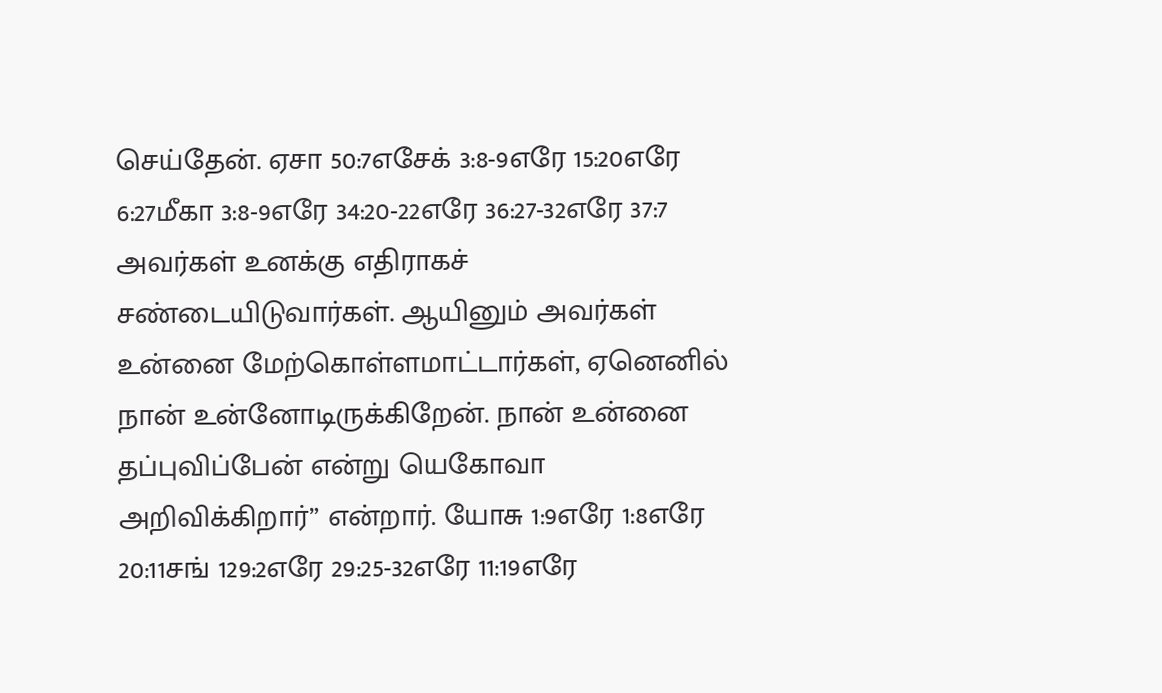செய்தேன். ஏசா 50:7எசேக் 3:8-9எரே 15:20எரே 6:27மீகா 3:8-9எரே 34:20-22எரே 36:27-32எரே 37:7 அவர்கள் உனக்கு எதிராகச் சண்டையிடுவார்கள். ஆயினும் அவர்கள் உன்னை மேற்கொள்ளமாட்டார்கள், ஏனெனில் நான் உன்னோடிருக்கிறேன். நான் உன்னை தப்புவிப்பேன் என்று யெகோவா அறிவிக்கிறார்” என்றார். யோசு 1:9எரே 1:8எரே 20:11சங் 129:2எரே 29:25-32எரே 11:19எரே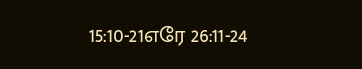15:10-21எரே 26:11-24